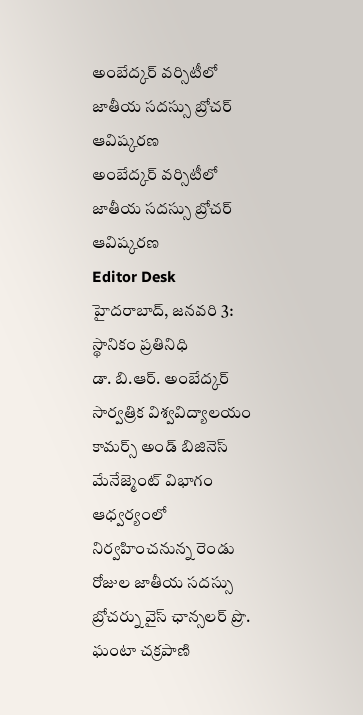అంబేద్కర్ వర్సిటీలో జాతీయ సదస్సు బ్రోచర్ ఆవిష్కరణ
అంబేద్కర్ వర్సిటీలో జాతీయ సదస్సు బ్రోచర్ ఆవిష్కరణ
Editor Desk
హైదరాబాద్, జనవరి 3: స్థానికం ప్రతినిధి
డా. బి.ఆర్. అంబేద్కర్ సార్వత్రిక విశ్వవిద్యాలయం కామర్స్ అండ్ బిజినెస్ మేనేజ్మెంట్ విభాగం ఆధ్వర్యంలో నిర్వహించనున్న రెండు రోజుల జాతీయ సదస్సు బ్రోచర్ను వైస్ ఛాన్సలర్ ప్రొ. ఘంటా చక్రపాణి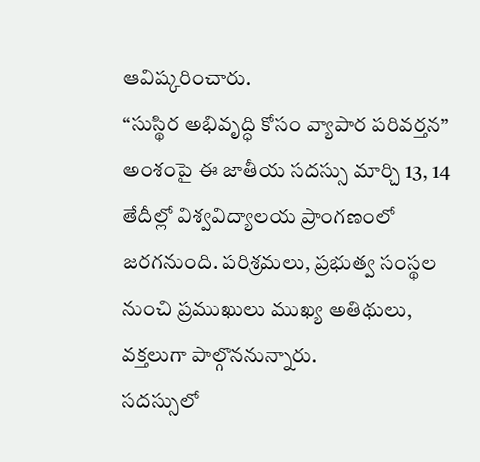ఆవిష్కరించారు.
“సుస్థిర అభివృద్ధి కోసం వ్యాపార పరివర్తన” అంశంపై ఈ జాతీయ సదస్సు మార్చి 13, 14 తేదీల్లో విశ్వవిద్యాలయ ప్రాంగణంలో జరగనుంది. పరిశ్రమలు, ప్రభుత్వ సంస్థల నుంచి ప్రముఖులు ముఖ్య అతిథులు, వక్తలుగా పాల్గొననున్నారు.
సదస్సులో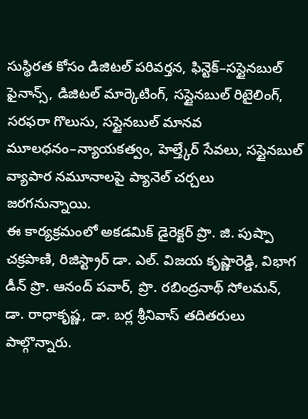సుస్థిరత కోసం డిజిటల్ పరివర్తన, ఫిన్టెక్–సస్టైనబుల్ ఫైనాన్స్, డిజిటల్ మార్కెటింగ్, సస్టైనబుల్ రిటైలింగ్, సరఫరా గొలుసు, సస్టైనబుల్ మానవ మూలధనం–న్యాయకత్వం, హెల్త్కేర్ సేవలు, సస్టైనబుల్ వ్యాపార నమూనాలపై ప్యానెల్ చర్చలు జరగనున్నాయి.
ఈ కార్యక్రమంలో అకడమిక్ డైరెక్టర్ ప్రొ. జి. పుష్పా చక్రపాణి, రిజిస్ట్రార్ డా. ఎల్. విజయ కృష్ణారెడ్డి, విభాగ డీన్ ప్రొ. ఆనంద్ పవార్, ప్రొ. రబింద్రనాథ్ సోలమన్, డా. రాధాకృష్ణ, డా. బర్ల శ్రీనివాస్ తదితరులు పాల్గొన్నారు.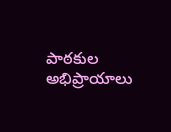పాఠకుల అభిప్రాయాలు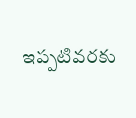ఇప్పటివరకు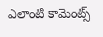ఎలాంటి కామెంట్స్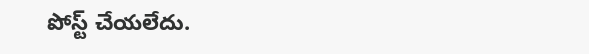పోస్ట్ చేయలేదు.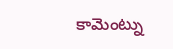కామెంట్ను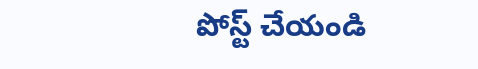పోస్ట్ చేయండి